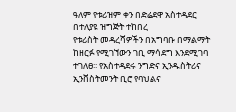ዓለም የቱሪዝም ቀን በድሬደዋ አስተዳደር በተለያዩ ዝግጅት ተከበረ
የቱሪስት መዳረሻዎችን በአግባቡ በማልማት ከዘርፉ የሚገኘውን ገቢ ማሳደግ እንደሚገባ ተገለፀ፡፡ የአስተዳደሩ ንግድና ኢንዱስትሪና ኢንቨስትመንት ቢሮ የባህልና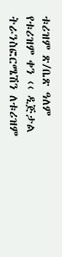ቱሪዝም ጽ/ቤጽ ዓለም የቱሪዝም ቀን ‹‹ ዲጅታል ትራንስፎርሜሽን ለቱሪዝም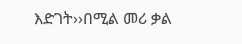እድገት››በሚል መሪ ቃል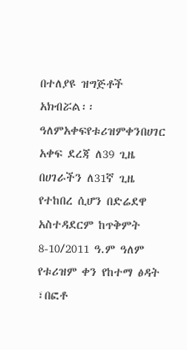በተለያዩ ዝግጅቶች አክብሯል፡፡ ዓለምአቀፍየቱሪዝምቀንበሀገር አቀፍ ደረጃ ለ39 ጊዜ በሀገራችን ለ31ኛ ጊዜ የተከበረ ሲሆን በድሬደዋ አስተዳደርም ከጥቅምት 8-10/2011 ዓ.ም ዓለም የቱሪዝም ቀን የከተማ ፅዳት ፣በፎቶ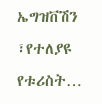ኤግዝቨሽን ፣የተለያዩ የቱሪስት…